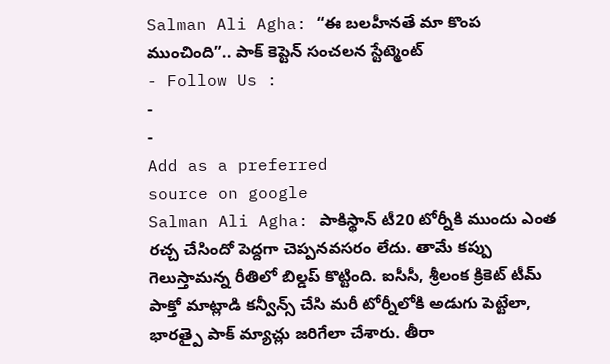Salman Ali Agha: “ఈ బలహీనతే మా కొంప ముంచింది”.. పాక్ కెప్టెన్ సంచలన స్టేట్మెంట్
- Follow Us :
-
-
Add as a preferred
source on google
Salman Ali Agha: పాకిస్థాన్ టీ20 టోర్నీకి ముందు ఎంత రచ్చ చేసిందో పెద్దగా చెప్పనవసరం లేదు. తామే కప్పు గెలుస్తామన్న రీతిలో బిల్డప్ కొట్టింది. ఐసీసీ, శ్రీలంక క్రికెట్ టీమ్ పాక్తో మాట్లాడి కన్వీన్స్ చేసి మరీ టోర్నీలోకి అడుగు పెట్టేలా, భారత్పై పాక్ మ్యాచ్లు జరిగేలా చేశారు. తీరా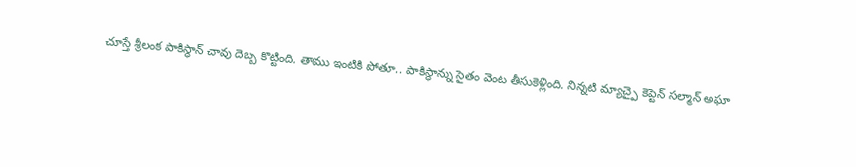చూస్తే శ్రీలంక పాకిస్థాన్ చావు దెబ్బ కొట్టింది. తాము ఇంటికి పోతూ.. పాకిస్థాన్ను సైతం వెంట తీసుకెళ్లింది. నిన్నటి మ్యాచ్పై కెప్టెన్ సల్మాన్ అఘా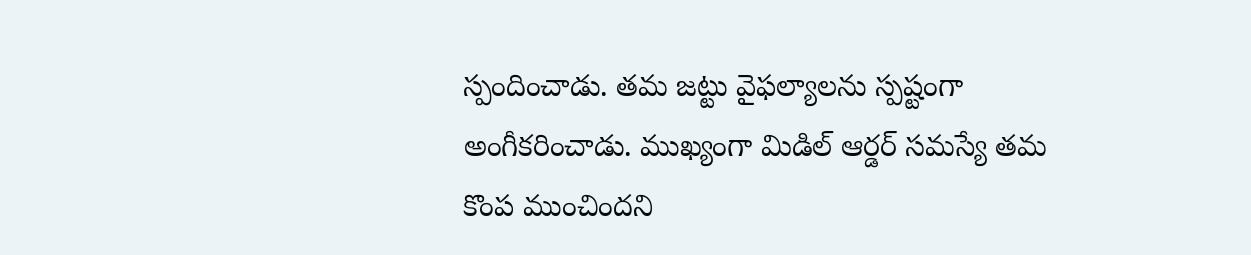స్పందించాడు. తమ జట్టు వైఫల్యాలను స్పష్టంగా అంగీకరించాడు. ముఖ్యంగా మిడిల్ ఆర్డర్ సమస్యే తమ కొంప ముంచిందని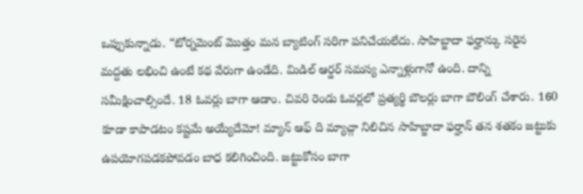ఒప్పుకున్నాడు. “టోర్నమెంట్ మొత్తం మన బ్యాటింగ్ సరిగా పనిచేయలేదు. సాహిబ్జాదా ఫర్హాన్కు సరైన మద్దతు లభించి ఉంటే కథ వేరుగా ఉండేది. మిడిల్ ఆర్డర్ సమస్య ఎన్నాళ్లుగానో ఉంది. దాన్ని సమీక్షించాల్సిందే. 18 ఓవర్లు బాగా ఆడాం. చివరి రెండు ఓవర్లలో ప్రత్యర్థి బౌలర్లు బాగా బౌలింగ్ చేశారు. 160 కూడా కాపాడటం కష్టమే అయ్యేదేమో! మ్యాన్ ఆఫ్ ది మ్యాచ్గా నిలిచిన సాహిబ్జాదా ఫర్హాన్ తన శతకం జట్టుకు ఉపయోగపడకపోవడం బాధ కలిగించింది. జట్టుకోసం బాగా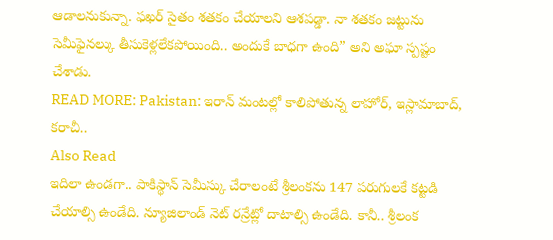ఆడాలనుకున్నా. ఫఖర్ సైతం శతకం చేయాలని ఆశపడ్డా. నా శతకం జట్టును సెమీఫైనల్కు తీసుకెళ్లలేకపోయింది.. అందుకే బాధగా ఉంది” అని అఘా స్పష్టం చేశాడు.
READ MORE: Pakistan: ఇరాన్ మంటల్లో కాలిపోతున్న లాహోర్, ఇస్లామాబాద్, కరాచీ..
Also Read
ఇదిలా ఉండగా.. పాకిస్థాన్ సెమీస్కు చేరాలంటే శ్రీలంకను 147 పరుగులకే కట్టడి చేయాల్సి ఉండేది. న్యూజిలాండ్ నెట్ రన్రేట్లో దాటాల్సి ఉండేది. కానీ.. శ్రీలంక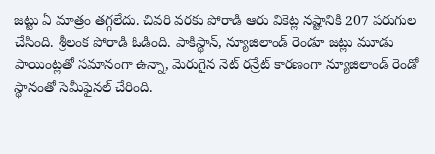జట్టు ఏ మాత్రం తగ్గలేదు. చివరి వరకు పోరాడి ఆరు వికెట్ల నష్టానికి 207 పరుగుల చేసింది. శ్రీలంక పోరాడి ఓడింది. పాకిస్థాన్, న్యూజిలాండ్ రెండూ జట్లు మూడు పాయింట్లతో సమానంగా ఉన్నా, మెరుగైన నెట్ రన్రేట్ కారణంగా న్యూజిలాండ్ రెండో స్థానంతో సెమీఫైనల్ చేరింది.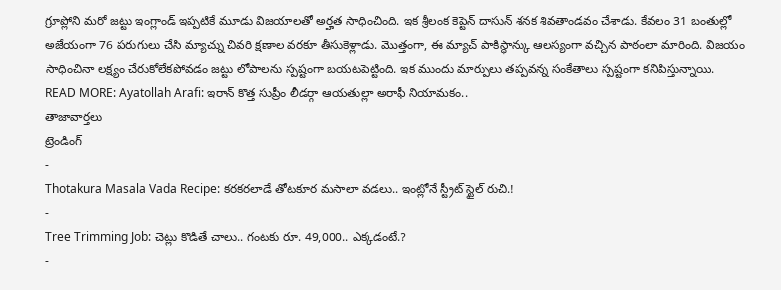గ్రూప్లోని మరో జట్టు ఇంగ్లాండ్ ఇప్పటికే మూడు విజయాలతో అర్హత సాధించింది. ఇక శ్రీలంక కెప్టెన్ దాసున్ శనక శివతాండవం చేశాడు. కేవలం 31 బంతుల్లో అజేయంగా 76 పరుగులు చేసి మ్యాచ్ను చివరి క్షణాల వరకూ తీసుకెళ్లాడు. మొత్తంగా, ఈ మ్యాచ్ పాకిస్థాన్కు ఆలస్యంగా వచ్చిన పాఠంలా మారింది. విజయం సాధించినా లక్ష్యం చేరుకోలేకపోవడం జట్టు లోపాలను స్పష్టంగా బయటపెట్టింది. ఇక ముందు మార్పులు తప్పవన్న సంకేతాలు స్పష్టంగా కనిపిస్తున్నాయి.
READ MORE: Ayatollah Arafi: ఇరాన్ కొత్త సుప్రీం లీడర్గా ఆయతుల్లా అరాఫీ నియామకం..
తాజావార్తలు
ట్రెండింగ్
-
Thotakura Masala Vada Recipe: కరకరలాడే తోటకూర మసాలా వడలు.. ఇంట్లోనే స్ట్రీట్ స్టైల్ రుచి.!
-
Tree Trimming Job: చెట్లు కొడితే చాలు.. గంటకు రూ. 49,000.. ఎక్కడంటే.?
-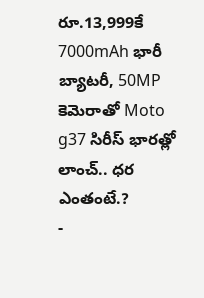రూ.13,999కే 7000mAh భారీ బ్యాటరీ, 50MP కెమెరాతో Moto g37 సిరీస్ భారత్లో లాంచ్.. ధర ఎంతంటే.?
-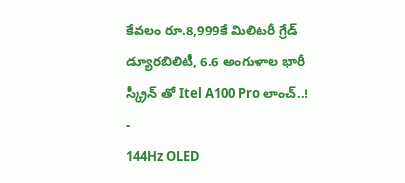కేవలం రూ.8,999కే మిలిటరీ గ్రేడ్ డ్యూరబిలిటీ, 6.6 అంగుళాల భారీ స్క్రీన్ తో Itel A100 Pro లాంచ్..!
-
144Hz OLED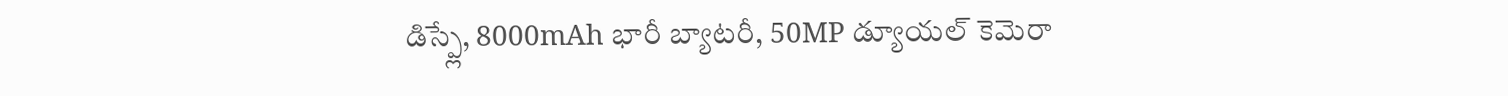డిస్ప్లే, 8000mAh భారీ బ్యాటరీ, 50MP డ్యూయల్ కెమెరా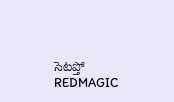సెటప్తో REDMAGIC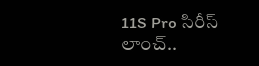11S Pro సిరీస్ లాంచ్..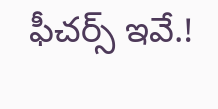ఫీచర్స్ ఇవే.!